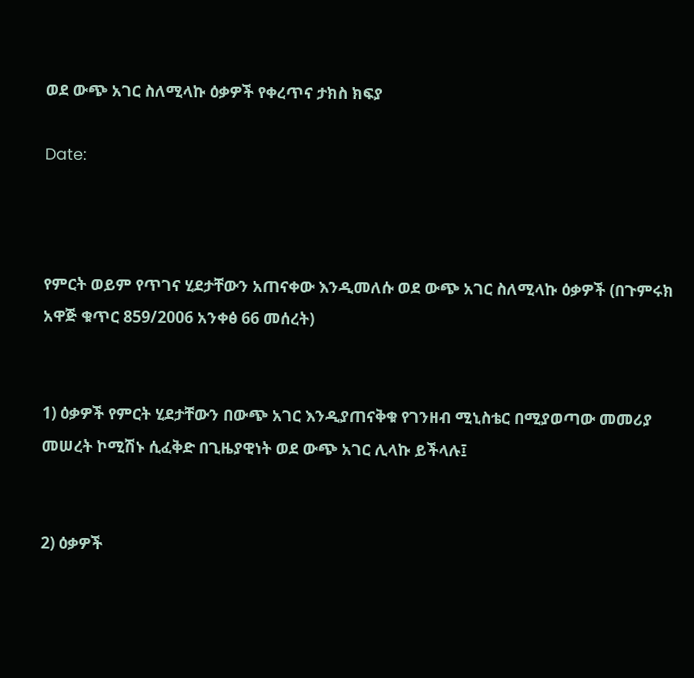ወደ ውጭ አገር ስለሚላኩ ዕቃዎች የቀረጥና ታክስ ክፍያ

Date:



የምርት ወይም የጥገና ሂደታቸውን አጠናቀው እንዲመለሱ ወደ ውጭ አገር ስለሚላኩ ዕቃዎች (በጉምሩክ አዋጅ ቁጥር 859/2006 አንቀፅ 66 መሰረት)


1) ዕቃዎች የምርት ሂደታቸውን በውጭ አገር እንዲያጠናቅቁ የገንዘብ ሚኒስቴር በሚያወጣው መመሪያ መሠረት ኮሚሽኑ ሲፈቅድ በጊዜያዊነት ወደ ውጭ አገር ሊላኩ ይችላሉ፤


2) ዕቃዎች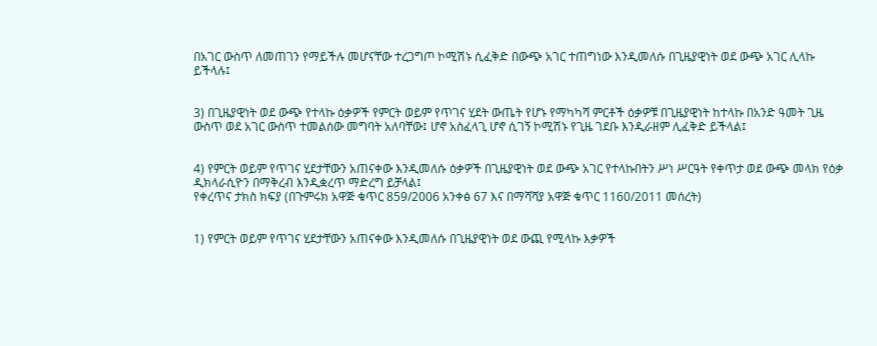በአገር ውስጥ ለመጠገን የማይችሉ መሆናቸው ተረጋግጦ ኮሚሽኑ ሲፈቅድ በውጭ አገር ተጠግነው እንዲመለሱ በጊዜያዊነት ወደ ውጭ አገር ሊላኩ ይችላሉ፤


3) በጊዜያዊነት ወደ ውጭ የተላኩ ዕቃዎች የምርት ወይም የጥገና ሂደት ውጤት የሆኑ የማካካሻ ምርቶች ዕቃዎቹ በጊዜያዊነት ከተላኩ በአንድ ዓመት ጊዜ ውስጥ ወደ አገር ውስጥ ተመልሰው መግባት አለባቸው፤ ሆኖ አስፈላጊ ሆኖ ሲገኝ ኮሚሽኑ የጊዜ ገደቡ እንዲራዘም ሊፈቅድ ይችላል፤


4) የምርት ወይም የጥገና ሂደታቸውን አጠናቀው እንዲመለሱ ዕቃዎች በጊዜያዊነት ወደ ውጭ አገር የተላኩበትን ሥነ ሥርዓት የቀጥታ ወደ ውጭ መላክ የዕቃ ዲክላራሲዮን በማቅረብ እንዲቋረጥ ማድረግ ይቻላል፤
የቀረጥና ታክስ ክፍያ (በጉምሩክ አዋጅ ቁጥር 859/2006 አንቀፅ 67 እና በማሻሻያ አዋጅ ቁጥር 1160/2011 መሰረት)


1) የምርት ወይም የጥገና ሂደታቸውን አጠናቀው እንዲመለሱ በጊዜያዊነት ወደ ውጪ የሚላኩ እቃዎች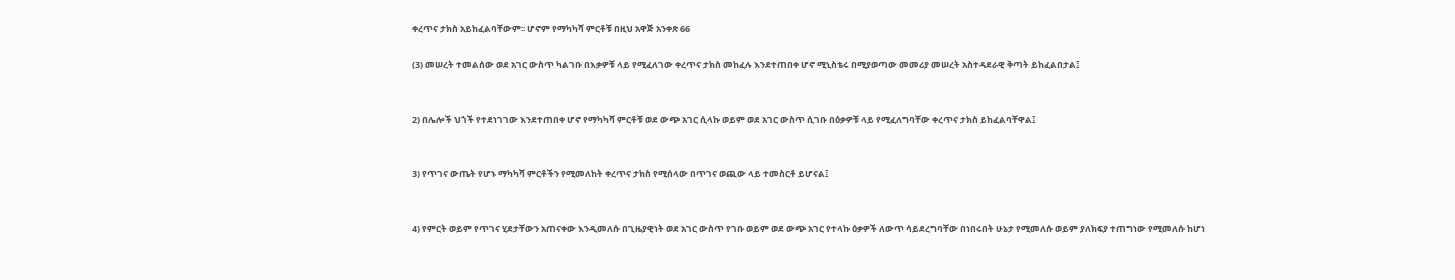ቀረጥና ታክስ አይከፈልባቸውም፡፡ ሆኖም የማካካሻ ምርቶቹ በዚህ አዋጅ አንቀጽ 66

(3) መሠረት ተመልሰው ወደ አገር ውስጥ ካልገቡ በእቃዎቹ ላይ የሚፈለገው ቀረጥና ታክስ መከፈሉ እንደተጠበቀ ሆኖ ሚኒስቴሩ በሚያወጣው መመሪያ መሠረት አስተዳደራዊ ቅጣት ይከፈልበታል፤


2) በሌሎች ህጎች የተደነገገው እንደተጠበቀ ሆኖ የማካካሻ ምርቶቹ ወደ ውጭ አገር ሲላኩ ወይም ወደ አገር ውስጥ ሲገቡ በዕቃዎቹ ላይ የሚፈለግባቸው ቀረጥና ታክስ ይከፈልባቸዋል፤


3) የጥገና ውጤት የሆኑ ማካካሻ ምርቶችን የሚመለከት ቀረጥና ታክስ የሚሰላው በጥገና ወጪው ላይ ተመስርቶ ይሆናል፤


4) የምርት ወይም የጥገና ሂደታቸውን አጠናቀው እንዲመለሱ በጊዜያዊነት ወደ አገር ውስጥ የገቡ ወይም ወደ ውጭ አገር የተላኩ ዕቃዎች ለውጥ ሳይደረግባቸው በነበሩበት ሁኔታ የሚመለሱ ወይም ያለክፍያ ተጠግነው የሚመለሱ ከሆነ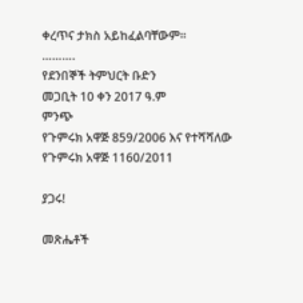ቀረጥና ታክስ አይከፈልባቸውም፡፡
……….
የደንበኞች ትምህርት ቡድን
መጋቢት 10 ቀን 2017 ዓ.ም
ምንጭ
የጉምሩክ አዋጅ 859/2006 እና የተሻሻለው የጉምሩክ አዋጅ 1160/2011

ያጋሩ!

መጽሔቶች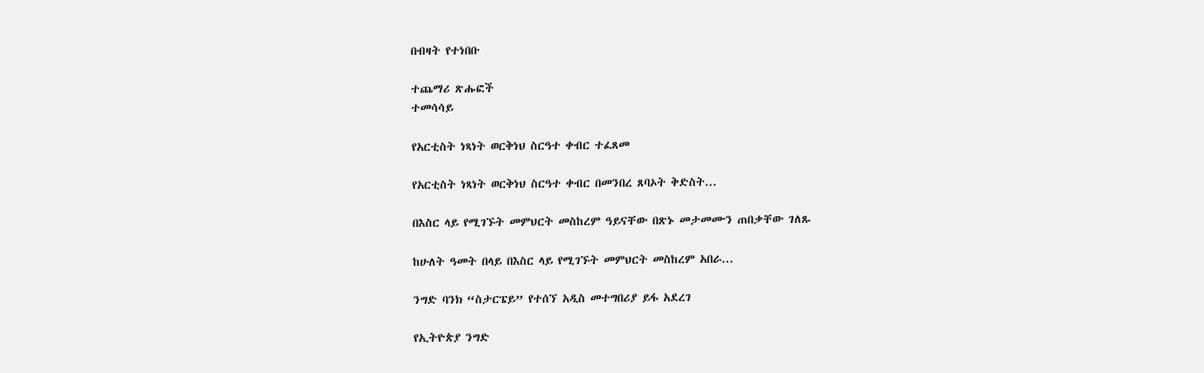በብዛት የተነበቡ

ተጨማሪ ጽሑፎች
ተመሳሳይ

የአርቲስት ነጻነት ወርቅነህ ስርዓተ ቀብር ተፈጸመ

የአርቲስት ነጻነት ወርቅነህ ስርዓተ ቀብር በመንበረ ጸባኦት ቅድስት...

በእስር ላይ የሚገኙት መምህርት መስከረም ዓይናቸው በጽኑ መታመሙን ጠበቃቸው ገለጹ

ከሁለት ዓመት በላይ በእስር ላይ የሚገኙት መምህርት መስከረም አበራ...

ንግድ ባንክ “ስታርፔይ” የተሰኘ አዲስ መተግበሪያ ይፋ አደረገ

የኢትዮጵያ ንግድ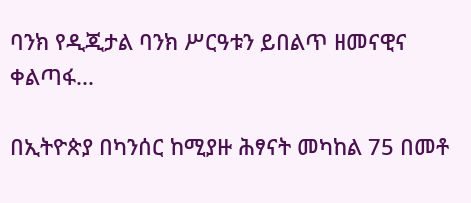ባንክ የዲጂታል ባንክ ሥርዓቱን ይበልጥ ዘመናዊና ቀልጣፋ...

በኢትዮጵያ በካንሰር ከሚያዙ ሕፃናት መካከል 75 በመቶ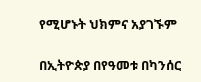የሚሆኑት ህክምና አያገኙም

በኢትዮጵያ በየዓመቱ በካንሰር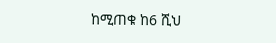ከሚጠቁ ከ6 ሺህ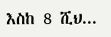እስከ 8 ሺህ...